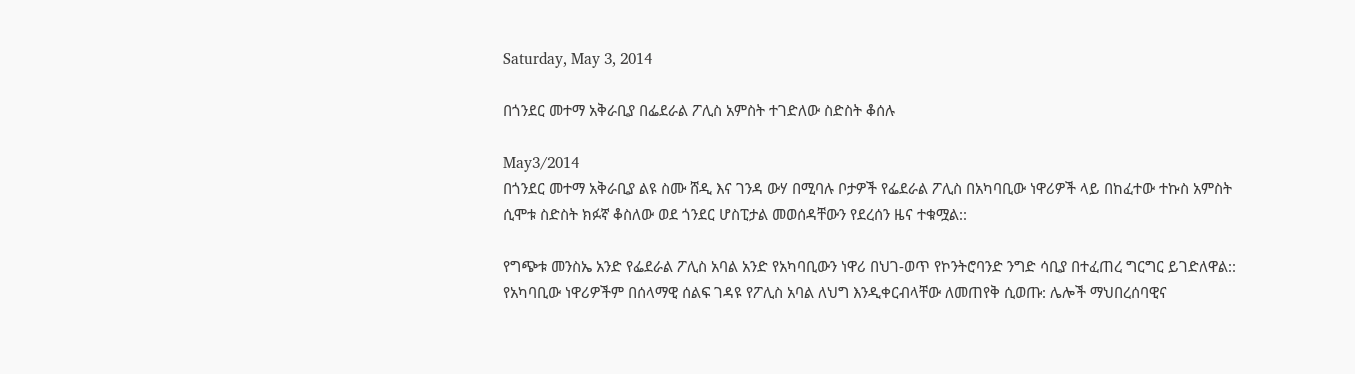Saturday, May 3, 2014

በጎንደር መተማ አቅራቢያ በፌደራል ፖሊስ አምስት ተገድለው ስድስት ቆሰሉ

May3/2014
በጎንደር መተማ አቅራቢያ ልዩ ስሙ ሸዲ እና ገንዳ ውሃ በሚባሉ ቦታዎች የፌደራል ፖሊስ በአካባቢው ነዋሪዎች ላይ በከፈተው ተኩስ አምስት ሲሞቱ ስድስት ክፉኛ ቆስለው ወደ ጎንደር ሆስፒታል መወሰዳቸውን የደረሰን ዜና ተቁሟል::

የግጭቱ መንስኤ አንድ የፌደራል ፖሊስ አባል አንድ የአካባቢውን ነዋሪ በህገ-ወጥ የኮንትሮባንድ ንግድ ሳቢያ በተፈጠረ ግርግር ይገድለዋል:: የአካባቢው ነዋሪዎችም በሰላማዊ ሰልፍ ገዳዩ የፖሊስ አባል ለህግ እንዲቀርብላቸው ለመጠየቅ ሲወጡ: ሌሎች ማህበረሰባዊና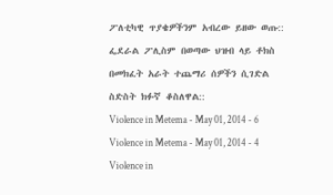ፖለቲካዊ ጥያቄዎችንም አብረው ይዘው ወጡ:: ፌደራል ፖሊስም በወጣው ህዝብ ላይ ቶክስ በመክፈት አራት ተጨማሪ ሰዎችን ሲገድል ስድስት ክፉኛ ቆስለዋል::
Violence in Metema - May 01, 2014 - 6
Violence in Metema - May 01, 2014 - 4
Violence in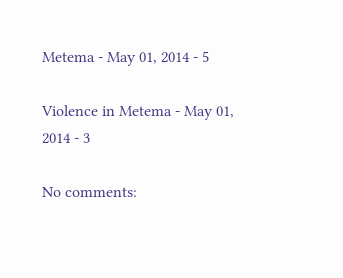Metema - May 01, 2014 - 5

Violence in Metema - May 01, 2014 - 3

No comments: